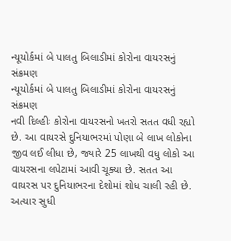ન્યૂયોર્કમાં બે પાલતુ બિલાડીમાં કોરોના વાયરસનું સંક્રમણ
ન્યૂયોર્કમાં બે પાલતુ બિલાડીમાં કોરોના વાયરસનું સંક્રમણ
નવી દિલ્હીઃ કોરોના વાયરસનો ખતરો સતત વધી રહ્યો છે. આ વાયરસે દુનિયાભરમાં પોણા બે લાખ લોકોના જીવ લઈ લીધા છે, જ્યારે 25 લાખથી વધુ લોકો આ વાયરસના લપેટામાં આવી ચૂક્યા છે. સતત આ વાયરસ પર દુનિયાભરના દેશોમાં શોધ ચાલી રહી છે. અત્યાર સુધી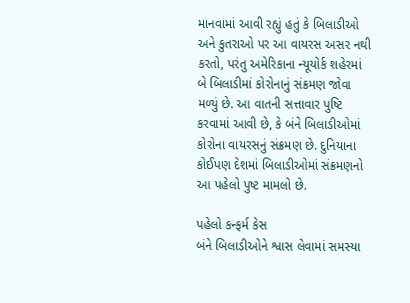માનવામાં આવી રહ્યું હતું કે બિલાડીઓ અને કુતરાઓ પર આ વાયરસ અસર નથી કરતો, પરંતુ અમેરિકાના ન્યૂયોર્ક શહેરમાં બે બિલાડીમાં કોરોનાનું સંક્રમણ જોવા મળ્યું છે. આ વાતની સત્તાવાર પુષ્ટિ કરવામાં આવી છે, કે બંને બિલાડીઓમાં કોરોના વાયરસનું સંક્રમણ છે. દુનિયાના કોઈપણ દેશમાં બિલાડીઓમાં સંક્રમણનો આ પહેલો પુષ્ટ મામલો છે.

પહેલો કન્ફર્મ કેસ
બંને બિલાડીઓને શ્વાસ લેવામાં સમસ્યા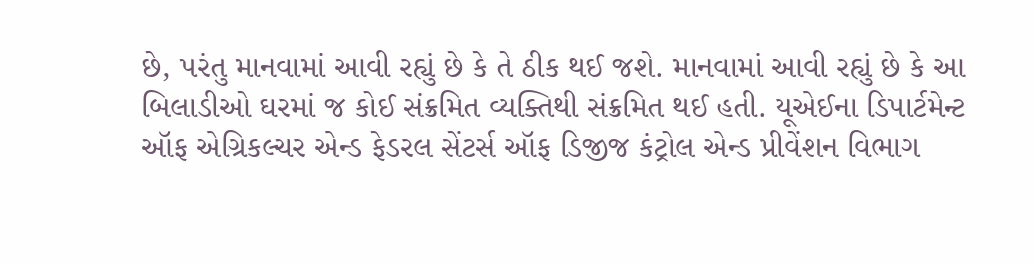છે, પરંતુ માનવામાં આવી રહ્યું છે કે તે ઠીક થઈ જશે. માનવામાં આવી રહ્યું છે કે આ બિલાડીઓ ઘરમાં જ કોઈ સંક્રમિત વ્યક્તિથી સંક્રમિત થઈ હતી. યૂએઈના ડિપાર્ટમેન્ટ ઑફ એગ્રિકલ્ચર એન્ડ ફેડરલ સેંટર્સ ઑફ ડિજીજ કંટ્રોલ એન્ડ પ્રીવેંશન વિભાગ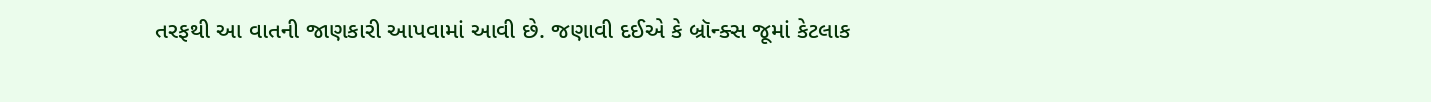તરફથી આ વાતની જાણકારી આપવામાં આવી છે. જણાવી દઈએ કે બ્રૉન્ક્સ જૂમાં કેટલાક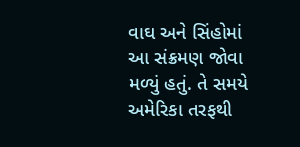વાઘ અને સિંહોમાં આ સંક્રમણ જોવા મળ્યું હતું. તે સમયે અમેરિકા તરફથી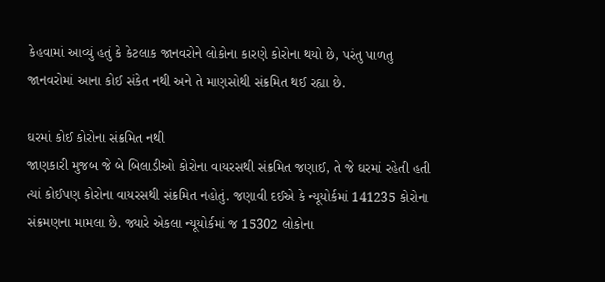કેહવામાં આવ્યું હતું કે કેટલાક જાનવરોને લોકોના કારણે કોરોના થયો છે, પરંતુ પાળતુ જાનવરોમાં આના કોઈ સંકેત નથી અને તે માણસોથી સંક્રમિત થઈ રહ્યા છે.

ઘરમાં કોઈ કોરોના સંક્રમિત નથી
જાણકારી મુજબ જે બે બિલાડીઓ કોરોના વાયરસથી સંક્રમિત જણાઈ, તે જે ઘરમાં રહેતી હતી ત્યાં કોઈપણ કોરોના વાયરસથી સંક્રમિત નહોતું. જણાવી દઈએ કે ન્યૂયોર્કમાં 141235 કોરોના સંક્રમણના મામલા છે. જ્યારે એકલા ન્યૂયોર્કમાં જ 15302 લોકોના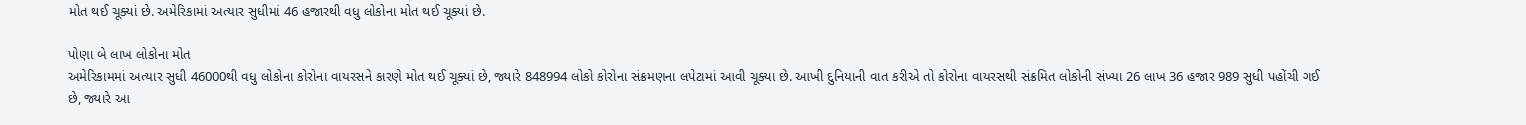મોત થઈ ચૂક્યાં છે. અમેરિકામાં અત્યાર સુધીમાં 46 હજારથી વધુ લોકોના મોત થઈ ચૂક્યાં છે.

પોણા બે લાખ લોકોના મોત
અમેરિકામમાં અત્યાર સુધી 46000થી વધુ લોકોના કોરોના વાયરસને કારણે મોત થઈ ચૂક્યાં છે, જ્યારે 848994 લોકો કોરોના સંક્રમણના લપેટામાં આવી ચૂક્યા છે. આખી દુનિયાની વાત કરીએ તો કોરોના વાયરસથી સંક્રમિત લોકોની સંખ્યા 26 લાખ 36 હજાર 989 સુધી પહોંચી ગઈ છે, જ્યારે આ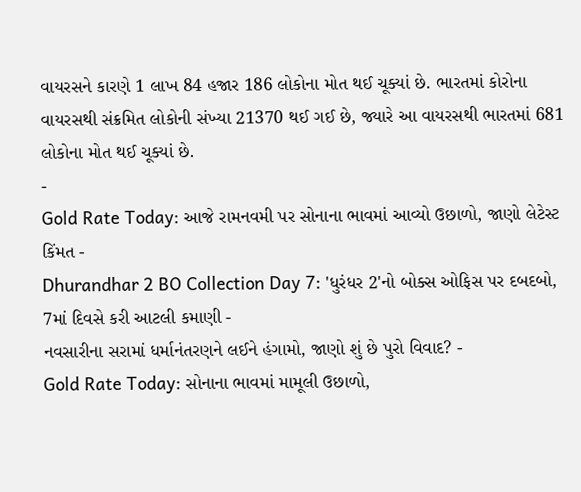વાયરસને કારણે 1 લાખ 84 હજાર 186 લોકોના મોત થઈ ચૂક્યાં છે. ભારતમાં કોરોના વાયરસથી સંક્રમિત લોકોની સંખ્યા 21370 થઈ ગઈ છે, જ્યારે આ વાયરસથી ભારતમાં 681 લોકોના મોત થઈ ચૂક્યાં છે.
-
Gold Rate Today: આજે રામનવમી પર સોનાના ભાવમાં આવ્યો ઉછાળો, જાણો લેટેસ્ટ કિંમત -
Dhurandhar 2 BO Collection Day 7: 'ધુરંધર 2'નો બોક્સ ઓફિસ પર દબદબો, 7માં દિવસે કરી આટલી કમાણી -
નવસારીના સરામાં ધર્માનંતરણને લઈને હંગામો, જાણો શું છે પુરો વિવાદ? -
Gold Rate Today: સોનાના ભાવમાં મામૂલી ઉછાળો,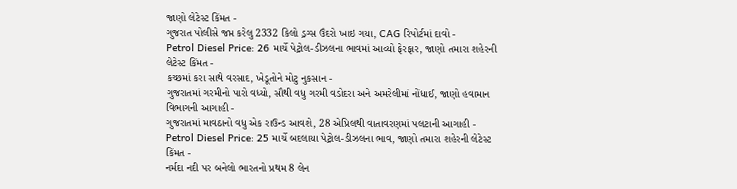જાણો લેટેસ્ટ કિંમત -
ગુજરાત પોલીસે જપ્ત કરેલુ 2332 કિલો ડ્રગ્સ ઉંદરો ખાઇ ગયા, CAG રિપોર્ટમાં દાવો -
Petrol Diesel Price: 26 માર્ચે પેટ્રોલ-ડીઝલના ભાવમાં આવ્યો ફેરફાર, જાણો તમારા શહેરની લેટેસ્ટ કિંમત -
કચ્છમાં કરા સાથે વરસાદ, ખેડૂતોને મોટુ નુકસાન -
ગુજરાતમાં ગરમીનો પારો વધ્યો, સૌથી વધુ ગરમી વડોદરા અને અમરેલીમાં નોંધાઈ, જાણો હવામાન વિભાગની આગાહી -
ગુજરાતમાં માવઠાનો વધુ એક રાઉન્ડ આવશે, 28 એપ્રિલથી વાતાવરણમાં પલટાની આગાહી -
Petrol Diesel Price: 25 માર્ચે બદલાયા પેટ્રોલ-ડીઝલના ભાવ, જાણો તમારા શહેરની લેટેસ્ટ કિંમત -
નર્મદા નદી પર બનેલો ભારતનો પ્રથમ 8 લેન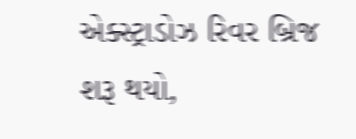એક્સ્ટ્રાડોઝ રિવર બ્રિજ શરૂ થયો,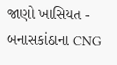જાણો ખાસિયત -
બનાસકાંઠાના CNG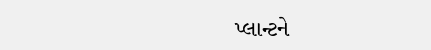પ્લાન્ટને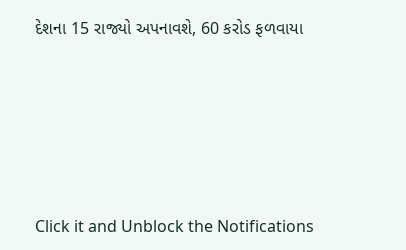દેશના 15 રાજ્યો અપનાવશે, 60 કરોડ ફળવાયા








Click it and Unblock the Notifications